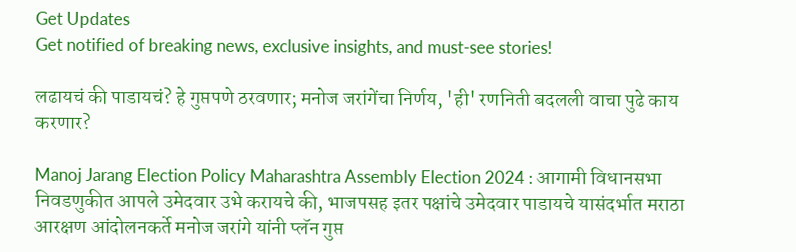Get Updates
Get notified of breaking news, exclusive insights, and must-see stories!

लढायचं की पाडायचं? हे गुप्तपणे ठरवणार; मनोज जरांगेंचा निर्णय, 'ही' रणनिती बदलली वाचा पुढे काय करणार?

Manoj Jarang Election Policy Maharashtra Assembly Election 2024 : आगामी विधानसभा निवडणुकीत आपले उमेदवार उभे करायचे की, भाजपसह इतर पक्षांचे उमेदवार पाडायचे यासंदर्भात मराठा आरक्षण आंदोलनकर्ते मनोज जरांगे यांनी प्लॅन गुप्त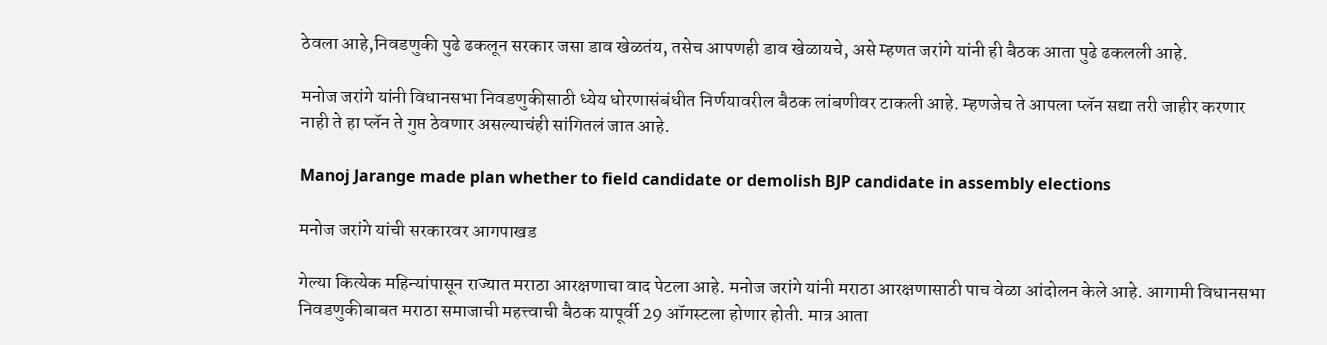ठेवला आहे,निवडणुकी पुढे ढकलून सरकार जसा डाव खेळतंय, तसेच आपणही डाव खेळायचे, असे म्हणत जरांगे यांनी ही बैठक आता पुढे ढकलली आहे.

मनोज जरांगे यांनी विधानसभा निवडणुकीसाठी ध्येय धोरणासंबंधीत निर्णयावरील बैठक लांबणीवर टाकली आहे. म्हणजेच ते आपला प्लॅन सद्या तरी जाहीर करणार नाही ते हा प्लॅन ते गुप्त ठेवणार असल्याचंही सांगितलं जात आहे.

Manoj Jarange made plan whether to field candidate or demolish BJP candidate in assembly elections

मनोज जरांगे यांची सरकारवर आगपाखड

गेल्या कित्येक महिन्यांपासून राज्यात मराठा आरक्षणाचा वाद पेटला आहे. मनोज जरांगे यांनी मराठा आरक्षणासाठी पाच वेळा आंदोलन केले आहे. आगामी विधानसभा निवडणुकीबाबत मराठा समाजाची महत्त्वाची बैठक यापूर्वी 29 ऑगस्टला होणार होती. मात्र आता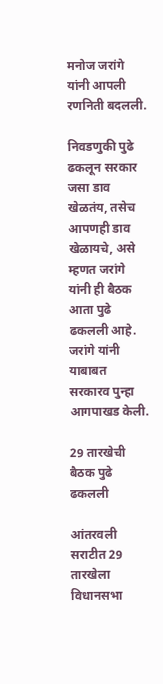मनोज जरांगे यांनी आपली रणनिती बदलली.

निवडणुकी पुढे ढकलून सरकार जसा डाव खेळतंय, तसेच आपणही डाव खेळायचे, असे म्हणत जरांगे यांनी ही बैठक आता पुढे ढकलली आहे. जरांगे यांनी याबाबत सरकारव पुन्हा आगपाखड केली.

29 तारखेची बैठक पुढे ढकलली

आंतरवली सराटीत 29 तारखेला विधानसभा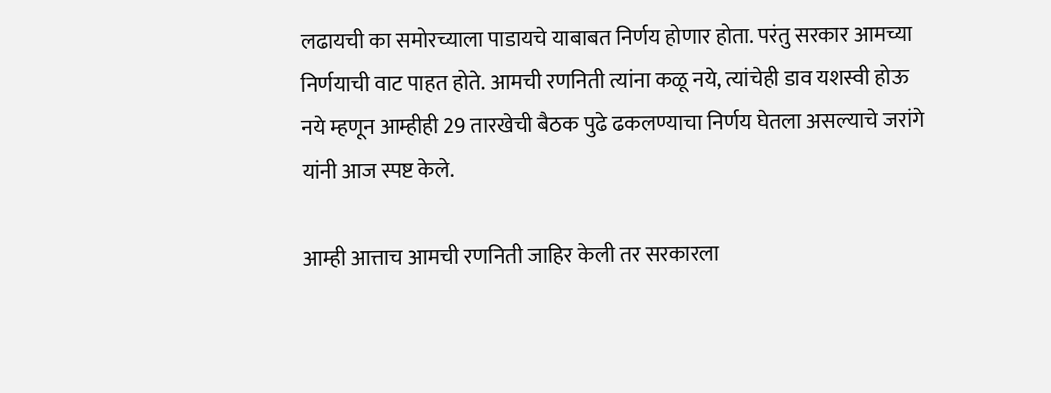लढायची का समोरच्याला पाडायचे याबाबत निर्णय होणार होता. परंतु सरकार आमच्या निर्णयाची वाट पाहत होते. आमची रणनिती त्यांना कळू नये, त्यांचेही डाव यशस्वी होऊ नये म्हणून आम्हीही 29 तारखेची बैठक पुढे ढकलण्याचा निर्णय घेतला असल्याचे जरांगे यांनी आज स्पष्ट केले.

आम्ही आत्ताच आमची रणनिती जाहिर केली तर सरकारला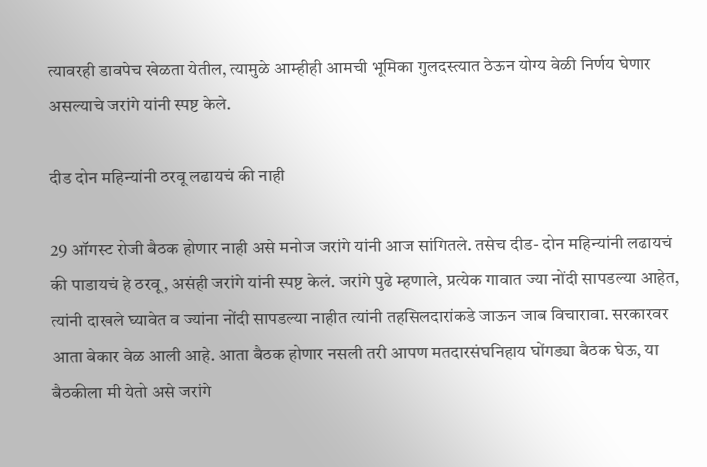त्यावरही डावपेच खेळता येतील, त्यामुळे आम्हीही आमची भूमिका गुलदस्त्यात ठेऊन योग्य वेळी निर्णय घेणार असल्याचे जरांगे यांनी स्पष्ट केले.

दीड दोन महिन्यांनी ठरवू लढायचं की नाही

29 ऑगस्ट रोजी बैठक होणार नाही असे मनोज जरांगे यांनी आज सांगितले. तसेच दीड- दोन महिन्यांनी लढायचं की पाडायचं हे ठरवू, असंही जरांगे यांनी स्पष्ट केलं. जरांगे पुढे म्हणाले, प्रत्येक गावात ज्या नोंदी सापडल्या आहेत, त्यांनी दाखले घ्यावेत व ज्यांना नोंदी सापडल्या नाहीत त्यांनी तहसिलदारांकडे जाऊन जाब विचारावा. सरकारवर आता बेकार वेळ आली आहे. आता बैठक होणार नसली तरी आपण मतदारसंघनिहाय घोंगड्या बैठक घेऊ, या बैठकीला मी येतो असे जरांगे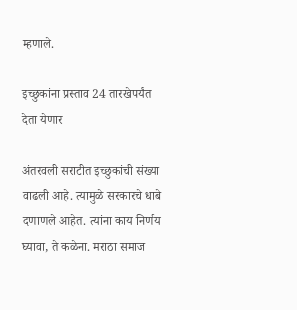म्हणाले.

इच्छुकांना प्रस्ताव 24 तारखेपर्यंत देता येणार

अंतरवली सराटीत इच्छुकांची संख्या वाढली आहे. त्यामुळे सरकारचे धाबे दणाणले आहेत. त्यांना काय निर्णय घ्यावा, ते कळेना. मराठा समाज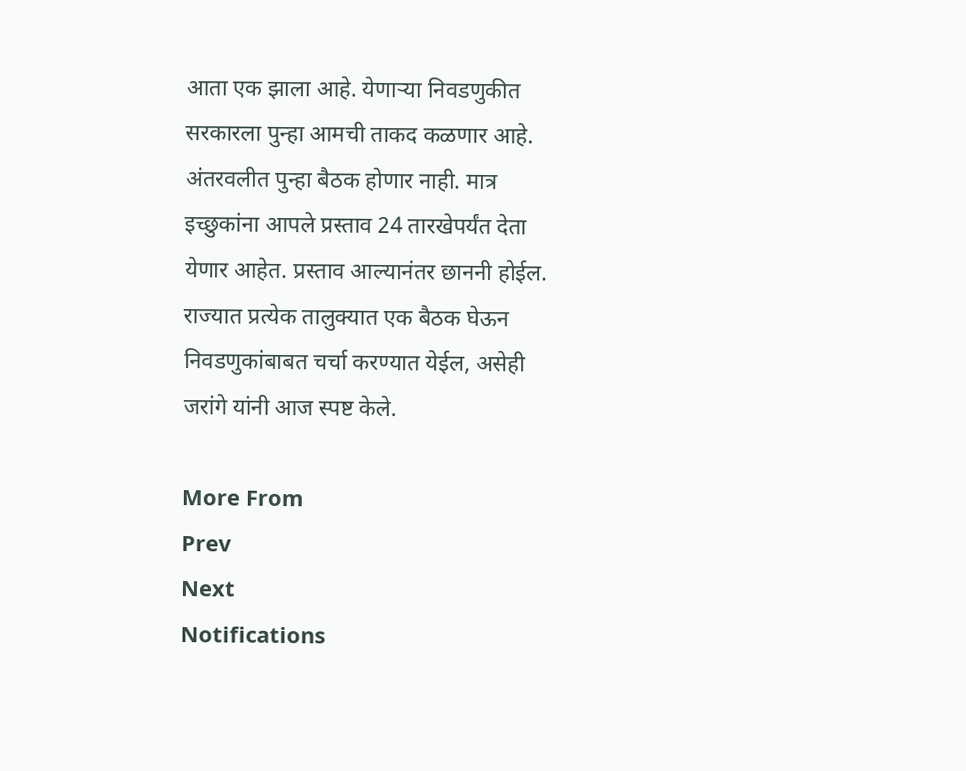आता एक झाला आहे. येणाऱ्या निवडणुकीत सरकारला पुन्हा आमची ताकद कळणार आहे. अंतरवलीत पुन्हा बैठक होणार नाही. मात्र इच्छुकांना आपले प्रस्ताव 24 तारखेपर्यंत देता येणार आहेत. प्रस्ताव आल्यानंतर छाननी होईल. राज्यात प्रत्येक तालुक्यात एक बैठक घेऊन निवडणुकांबाबत चर्चा करण्यात येईल, असेही जरांगे यांनी आज स्पष्ट केले.

More From
Prev
Next
Notifications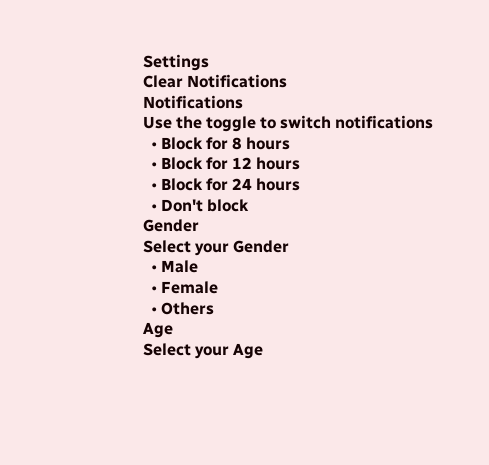Settings
Clear Notifications
Notifications
Use the toggle to switch notifications
  • Block for 8 hours
  • Block for 12 hours
  • Block for 24 hours
  • Don't block
Gender
Select your Gender
  • Male
  • Female
  • Others
Age
Select your Age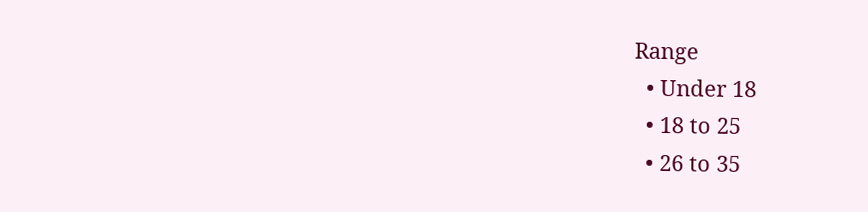Range
  • Under 18
  • 18 to 25
  • 26 to 35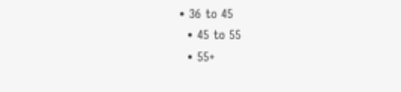• 36 to 45
  • 45 to 55
  • 55+